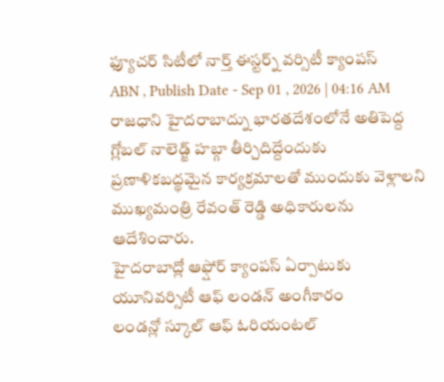ఫ్యూచర్ సిటీలో నార్త్ ఈస్టర్న్ వర్సిటీ క్యాంపస్
ABN , Publish Date - Sep 01 , 2026 | 04:16 AM
రాజధాని హైదరాబాద్ను భారతదేశంలోనే అతిపెద్ద గ్లోబల్ నాలెడ్జ్ హబ్గా తీర్చిదిద్దేందుకు ప్రణాళికబద్థమైన కార్యక్రమాలతో ముందుకు వెళ్లాలని ముఖ్యమంత్రి రేవంత్ రెడ్డి అధికారులను ఆదేశించారు.
హైదరాబాద్లో ఆఫ్షోర్ క్యాంపస్ ఏర్పాటుకు యూనివర్సిటీ ఆఫ్ లండన్ అంగీకారం
లండన్లో స్కూల్ ఆఫ్ ఓరియంటల్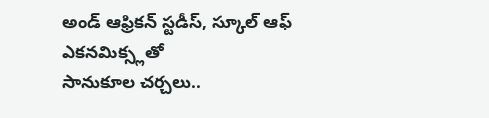అండ్ ఆఫ్రికన్ స్టడీస్, స్కూల్ ఆఫ్ ఎకనమిక్స్లతో
సానుకూల చర్చలు..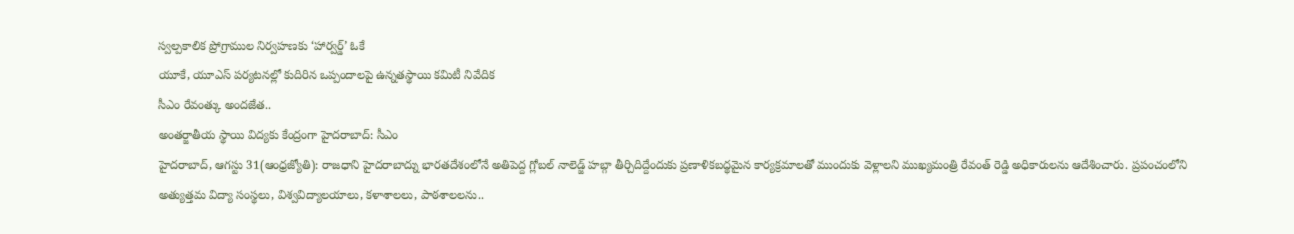స్వల్పకాలిక ప్రోగ్రాముల నిర్వహణకు ‘హార్వర్డ్’ ఓకే
యూకే, యూఎస్ పర్యటనల్లో కుదిరిన ఒప్పందాలపై ఉన్నతస్థాయి కమిటీ నివేదిక
సీఎం రేవంత్కు అందజేత..
అంతర్జాతీయ స్థాయి విద్యకు కేంద్రంగా హైదరాబాద్: సీఎం
హైదరాబాద్, ఆగస్టు 31(ఆంధ్రజ్యోతి): రాజధాని హైదరాబాద్ను భారతదేశంలోనే అతిపెద్ద గ్లోబల్ నాలెడ్జ్ హబ్గా తీర్చిదిద్దేందుకు ప్రణాళికబద్థమైన కార్యక్రమాలతో ముందుకు వెళ్లాలని ముఖ్యమంత్రి రేవంత్ రెడ్డి అధికారులను ఆదేశించారు. ప్రపంచంలోని అత్యుత్తమ విద్యా సంస్థలు, విశ్వవిద్యాలయాలు, కళాశాలలు, పాఠశాలలను..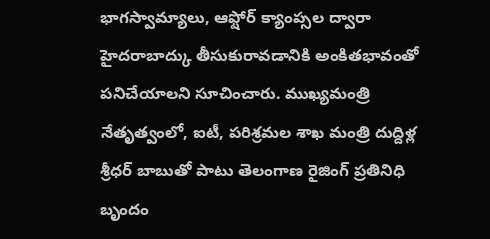భాగస్వామ్యాలు, ఆఫ్షోర్ క్యాంప్సల ద్వారా హైదరాబాద్కు తీసుకురావడానికి అంకితభావంతో పనిచేయాలని సూచించారు. ముఖ్యమంత్రి నేతృత్వంలో, ఐటీ, పరిశ్రమల శాఖ మంత్రి దుద్దిళ్ల శ్రీధర్ బాబుతో పాటు తెలంగాణ రైజింగ్ ప్రతినిధి బృందం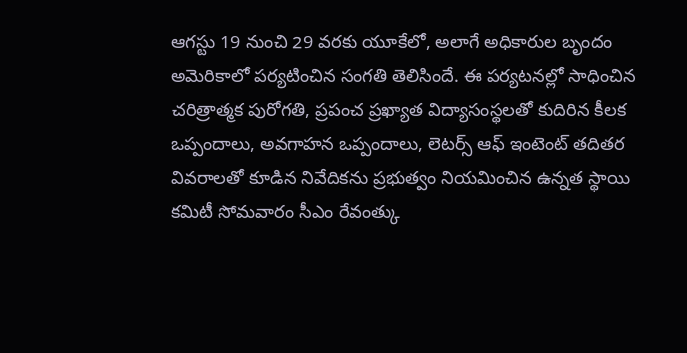ఆగస్టు 19 నుంచి 29 వరకు యూకేలో, అలాగే అధికారుల బృందం అమెరికాలో పర్యటించిన సంగతి తెలిసిందే. ఈ పర్యటనల్లో సాధించిన చరిత్రాత్మక పురోగతి, ప్రపంచ ప్రఖ్యాత విద్యాసంస్థలతో కుదిరిన కీలక ఒప్పందాలు, అవగాహన ఒప్పందాలు, లెటర్స్ ఆఫ్ ఇంటెంట్ తదితర వివరాలతో కూడిన నివేదికను ప్రభుత్వం నియమించిన ఉన్నత స్థాయి కమిటీ సోమవారం సీఎం రేవంత్కు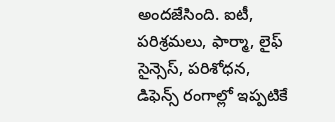అందజేసింది. ఐటీ, పరిశ్రమలు, ఫార్మా, లైఫ్ సైన్సెస్, పరిశోధన, డిఫెన్స్ రంగాల్లో ఇప్పటికే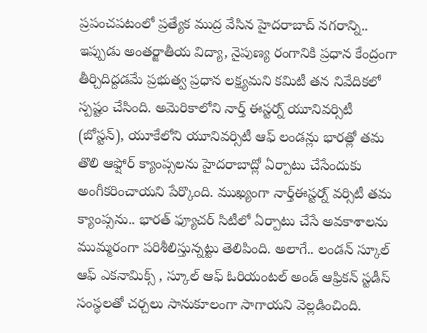ప్రపంచపటంలో ప్రత్యేక ముద్ర వేసిన హైదరాబాద్ నగరాన్ని.. ఇప్పుడు అంతర్జాతీయ విద్యా, నైపుణ్య రంగానికి ప్రధాన కేంద్రంగా తీర్చిదిద్దడమే ప్రభుత్వ ప్రధాన లక్ష్యమని కమిటీ తన నివేదికలో స్పష్టం చేసింది. అమెరికాలోని నార్త్ ఈస్టర్న్ యూనివర్సిటీ (బోస్టన్), యూకేలోని యూనివర్సిటీ ఆఫ్ లండన్లు భారత్లో తమ తొలి ఆఫ్షోర్ క్యాంప్సలను హైదరాబాద్లో ఏర్పాటు చేసేందుకు అంగీకరించాయని పేర్కొంది. ముఖ్యంగా నార్త్ఈస్టర్న్ వర్సిటీ తమ క్యాంప్సను.. భారత్ ఫ్యూచర్ సిటీలో ఏర్పాటు చేసే అవకాశాలను ముమ్మరంగా పరిశీలిస్తున్నట్టు తెలిపింది. అలాగే.. లండన్ స్కూల్ ఆఫ్ ఎకనామిక్స్ , స్కూల్ ఆఫ్ ఓరియంటల్ అండ్ ఆఫ్రికన్ స్టడీస్ సంస్థలతో చర్చలు సానుకూలంగా సాగాయని వెల్లడించింది.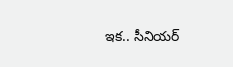ఇక.. సీనియర్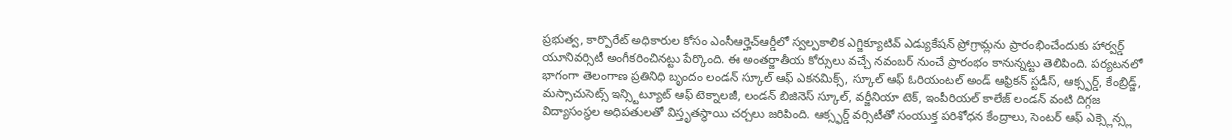ప్రభుత్వ, కార్పొరేట్ అధికారుల కోసం ఎంసీఆర్హెచ్ఆర్డీలో స్వల్పకాలిక ఎగ్జిక్యూటివ్ ఎడ్యుకేషన్ ప్రోగ్రామ్లను ప్రారంభించేందుకు హార్వర్డ్ యూనివర్సిటీ అంగీకరించినట్టు పేర్కొంది. ఈ అంతర్జాతీయ కోర్సులు వచ్చే నవంబర్ నుంచే ప్రారంభం కానున్నట్టు తెలిపింది. పర్యటనలో భాగంగా తెలంగాణ ప్రతినిధి బృందం లండన్ స్కూల్ ఆఫ్ ఎకనమిక్స్, స్కూల్ ఆఫ్ ఓరియంటల్ అండ్ ఆఫ్రికన్ స్టడీస్, ఆక్స్ఫర్డ్, కేంబ్రిడ్జ్, మస్సాచుసెట్స్ ఇన్స్టిట్యూట్ ఆఫ్ టెక్నాలజీ, లండన్ బిజినెస్ స్కూల్, వర్జీనియా టెక్, ఇంపీరియల్ కాలేజ్ లండన్ వంటి దిగ్గజ విద్యాసంస్థల అధిపతులతో విస్తృతస్థాయి చర్చలు జరిపింది. ఆక్స్ఫర్డ్ వర్సిటీతో సంయుక్త పరిశోధన కేంద్రాలు, సెంటర్ ఆఫ్ ఎక్స్లెన్స్ల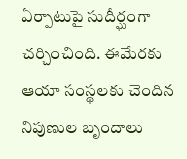ఏర్పాటుపై సుదీర్ఘంగా చర్చించింది. ఈమేరకు ఆయా సంస్థలకు చెందిన నిపుణుల బృందాలు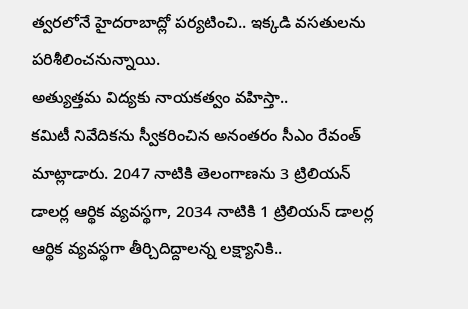త్వరలోనే హైదరాబాద్లో పర్యటించి.. ఇక్కడి వసతులను పరిశీలించనున్నాయి.
అత్యుత్తమ విద్యకు నాయకత్వం వహిస్తా..
కమిటీ నివేదికను స్వీకరించిన అనంతరం సీఎం రేవంత్ మాట్లాడారు. 2047 నాటికి తెలంగాణను 3 ట్రిలియన్ డాలర్ల ఆర్థిక వ్యవస్థగా, 2034 నాటికి 1 ట్రిలియన్ డాలర్ల ఆర్థిక వ్యవస్థగా తీర్చిదిద్దాలన్న లక్ష్యానికి..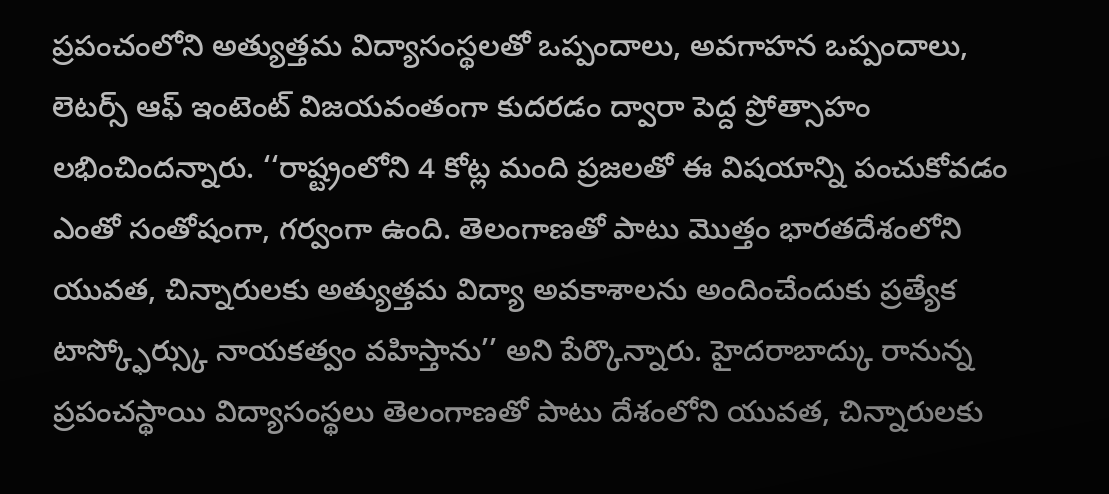ప్రపంచంలోని అత్యుత్తమ విద్యాసంస్థలతో ఒప్పందాలు, అవగాహన ఒప్పందాలు, లెటర్స్ ఆఫ్ ఇంటెంట్ విజయవంతంగా కుదరడం ద్వారా పెద్ద ప్రోత్సాహం లభించిందన్నారు. ‘‘రాష్ట్రంలోని 4 కోట్ల మంది ప్రజలతో ఈ విషయాన్ని పంచుకోవడం ఎంతో సంతోషంగా, గర్వంగా ఉంది. తెలంగాణతో పాటు మొత్తం భారతదేశంలోని యువత, చిన్నారులకు అత్యుత్తమ విద్యా అవకాశాలను అందించేందుకు ప్రత్యేక టాస్క్ఫోర్స్కు నాయకత్వం వహిస్తాను’’ అని పేర్కొన్నారు. హైదరాబాద్కు రానున్న ప్రపంచస్థాయి విద్యాసంస్థలు తెలంగాణతో పాటు దేశంలోని యువత, చిన్నారులకు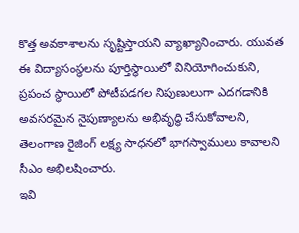కొత్త అవకాశాలను సృష్టిస్తాయని వ్యాఖ్యానించారు. యువత ఈ విద్యాసంస్థలను పూర్తిస్థాయిలో వినియోగించుకుని, ప్రపంచ స్థాయిలో పోటీపడగల నిపుణులుగా ఎదగడానికి అవసరమైన నైపుణ్యాలను అభివృద్థి చేసుకోవాలని, తెలంగాణ రైజింగ్ లక్ష్య సాధనలో భాగస్వాములు కావాలని సీఎం అభిలషించారు.
ఇవి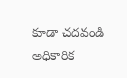కూడా చదవండి
అధికారిక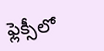ఫ్లెక్సీలో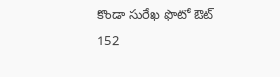కొండా సురేఖ ఫొటో ఔట్
152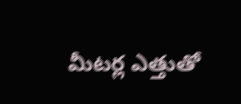మీటర్ల ఎత్తుతో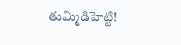తుమ్మిడిహెట్టి!